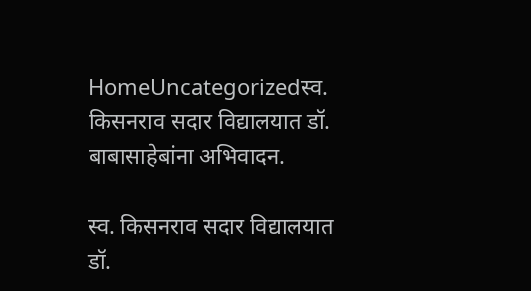HomeUncategorizedस्व. किसनराव सदार विद्यालयात डॉ. बाबासाहेबांना अभिवादन.

स्व. किसनराव सदार विद्यालयात डॉ.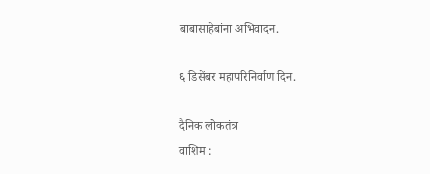बाबासाहेबांना अभिवादन.

६ डिसेंबर महापरिनिर्वाण दिन.

दैनिक लोकतंत्र
वाशिम :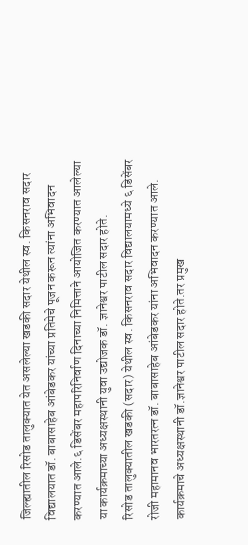जिल्ह्यातील रिसोड तालुक्यात येत असलेल्या खडकी सदार येथील स्व. किसनराव सदार विद्यालयात डॉ. बाबासाहेब आंबेडकर यांच्या प्रतिमेचे पूजन करून त्यांना अभिवादन करण्यात आले.६ डिसेंबर महापरिनिर्वाण दिनाच्या निमित्ताने आयोजित करण्यात आलेल्या या कार्यक्रमाच्या अध्यक्षस्थानी युवा उद्योजक डॉ. ज्ञानेश्वर पाटील सदार होते.
रिसोड तालुक्यातील खडकी (सदार) येथील स्व. किसनराव सदार विद्यालयामध्ये ६ डिसेंबर रोजी महामानव भारतरत्न डॉ. बाबासाहेब आंबेडकर यांना अभिवादन करण्यात आले. कार्यक्रमाचे अध्यक्षस्थानी डॉ.ज्ञानेश्वर पाटील सदार होते.तर प्रमुख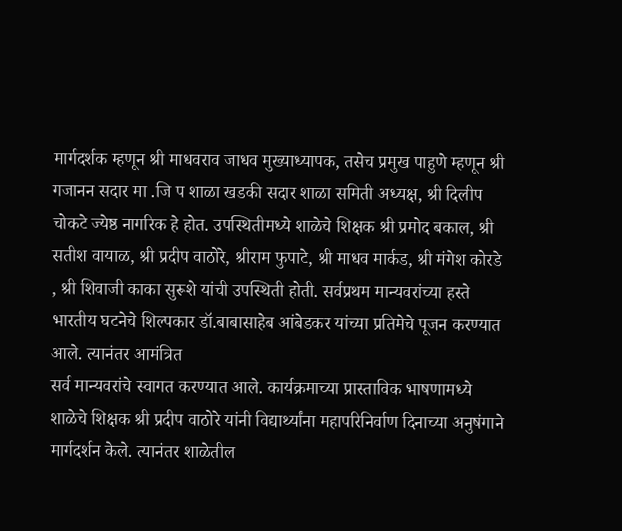मार्गदर्शक म्हणून श्री माधवराव जाधव मुख्याध्यापक, तसेच प्रमुख पाहुणे म्हणून श्री गजानन सदार मा .जि प शाळा खडकी सदार शाळा समिती अध्यक्ष, श्री दिलीप चोकटे ज्येष्ठ नागरिक हे होत. उपस्थितीमध्ये शाळेचे शिक्षक श्री प्रमोद बकाल, श्री सतीश वायाळ, श्री प्रदीप वाठोरे, श्रीराम फुपाटे, श्री माधव मार्कड, श्री मंगेश कोरडे , श्री शिवाजी काका सुरूशे यांची उपस्थिती होती. सर्वप्रथम मान्यवरांच्या हस्ते भारतीय घटनेचे शिल्पकार डॉ.बाबासाहेब आंबेडकर यांच्या प्रतिमेचे पूजन करण्यात आले. त्यानंतर आमंत्रित
सर्व मान्यवरांचे स्वागत करण्यात आले. कार्यक्रमाच्या प्रास्ताविक भाषणामध्ये शाळेचे शिक्षक श्री प्रदीप वाठोरे यांनी विद्यार्थ्यांना महापरिनिर्वाण दिनाच्या अनुषंगाने मार्गदर्शन केले. त्यानंतर शाळेतील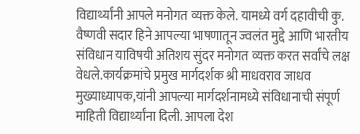विद्यार्थ्यांनी आपले मनोगत व्यक्त केले. यामध्ये वर्ग दहावीची कु. वैष्णवी सदार हिने आपल्या भाषणातून ज्वलंत मुद्दे आणि भारतीय संविधान याविषयी अतिशय सुंदर मनोगत व्यक्त करत सर्वांचे लक्ष वेधले.कार्यक्रमांचे प्रमुख मार्गदर्शक श्री माधवराव जाधव मुख्याध्यापक,यांनी आपल्या मार्गदर्शनामध्ये संविधानाची संपूर्ण माहिती विद्यार्थ्यांना दिली. आपला देश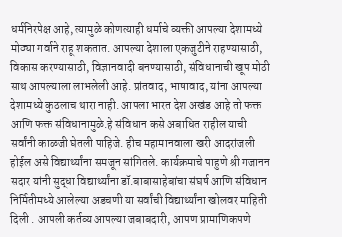धर्मनिरपेक्ष आहे, त्यामुळे कोणत्याही धर्माचे व्यक्ती आपल्या देशामध्ये मोठ्या गर्वाने राहू शकतात. आपल्या देशाला एकजुटीने राहण्यासाठी, विकास करण्यासाठी, विज्ञानवादी बनण्यासाठी, संविधानाची खूप मोठी साथ आपल्याला लाभलेली आहे. प्रांतवाद, भाषावाद, यांना आपल्या देशामध्ये कुठलाच थारा नाही. आपला भारत देश अखंड आहे तो फक्त आणि फक्त संविधानामुळे.हे संविधान कसे अबाधित राहील याची सर्वांनी काळजी घेतली पाहिजे. हीच महामानवाला खरी आदरांजली होईल असे विद्यार्थ्यांना समजून सांगितले. कार्यक्रमाचे पाहुणे श्री गजानन सदार यांनी सुद्धा विद्यार्थ्यांना डॉ.बाबासाहेबांचा संघर्ष आणि संविधान निर्मितीमध्ये आलेल्या अडचणी या सर्वांची विद्यार्थ्यांना खोलवर माहिती दिली . आपली कर्तव्य आपल्या जबाबदारी, आपण प्रामाणिकपणे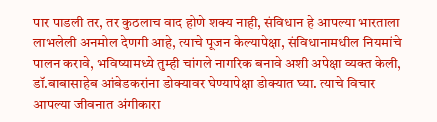पार पाडली तर, तर कुठलाच वाद होणे शक्य नाही, संविधान हे आपल्या भारताला लाभलेली अनमोल देणगी आहे, त्याचे पूजन केल्यापेक्षा, संविधानामधील नियमांचे पालन करावे, भविष्यामध्ये तुम्ही चांगले नागरिक बनावे अशी अपेक्षा व्यक्त केली, डॉ.बाबासाहेब आंबेडकरांना डोक्यावर घेण्यापेक्षा डोक्यात घ्या. त्याचे विचार आपल्या जीवनात अंगीकारा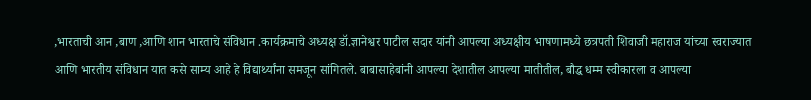,भारताची आन ,बाण ,आणि शान भारताचे संविधान .कार्यक्रमाचे अध्यक्ष डॉ.ज्ञानेश्वर पाटील सदार यांनी आपल्या अध्यक्षीय भाषणामध्ये छत्रपती शिवाजी महाराज यांच्या स्वराज्यात
आणि भारतीय संविधान यात कसे साम्य आहे हे विद्यार्थ्यांना समजून सांगितले. बाबासाहेबांनी आपल्या देशातील आपल्या मातीतील, बौद्ध धम्म स्वीकारला व आपल्या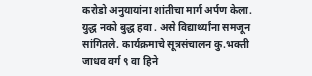करोडो अनुयायांना शांतीचा मार्ग अर्पण केला. युद्ध नको बुद्ध हवा . असे विद्यार्थ्यांना समजून सांगितले. कार्यक्रमाचे सूत्रसंचालन कु.भक्ती जाधव वर्ग ९ वा हिने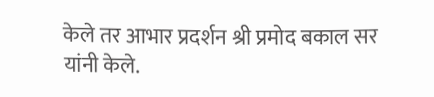केले तर आभार प्रदर्शन श्री प्रमोद बकाल सर यांनी केले.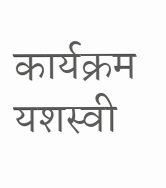कार्यक्रम यशस्वी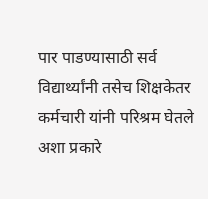पार पाडण्यासाठी सर्व विद्यार्थ्यांनी तसेच शिक्षकेतर कर्मचारी यांनी परिश्रम घेतले अशा प्रकारे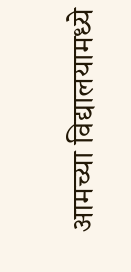आमच्या विद्यालयामध्ये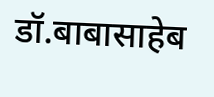डॉ.बाबासाहेब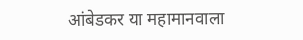आंबेडकर या महामानवाला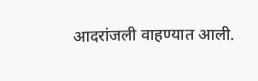आदरांजली वाहण्यात आली.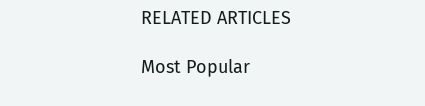RELATED ARTICLES

Most Popular